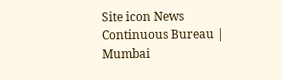Site icon News Continuous Bureau | Mumbai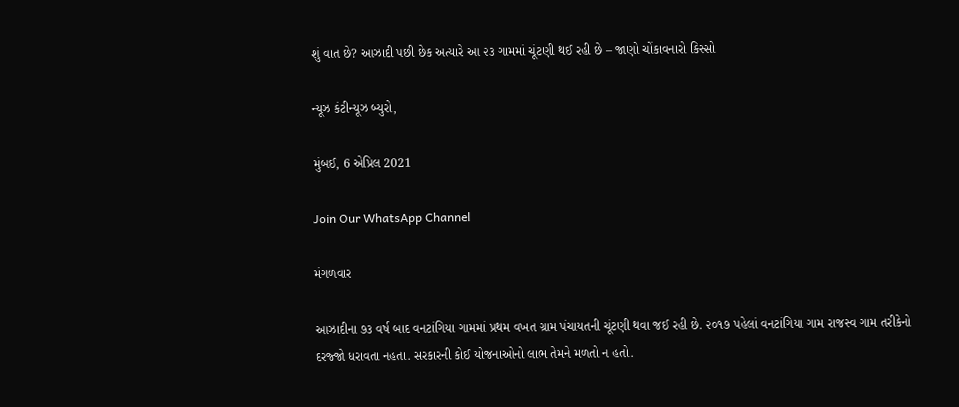શું વાત છે? આઝાદી પછી છેક અત્યારે આ ૨૩ ગામમાં ચૂંટણી થઈ રહી છે – જાણો ચોંકાવનારો કિસ્સો

ન્યૂઝ કંટીન્યૂઝ બ્યુરો,

મુંબઈ, 6 એપ્રિલ 2021

Join Our WhatsApp Channel

મંગળવાર

આઝાદીના ૭૩ વર્ષ બાદ વનટાંગિયા ગામમાં પ્રથમ વખત ગ્રામ પંચાયતની ચૂંટણી થવા જઈ રહી છે. ૨૦૧૭ પહેલાં વનટાંગિયા ગામ રાજસ્વ ગામ તરીકેનો દરજ્જો ધરાવતા નહતા. સરકારની કોઈ યોજનાઓનો લાભ તેમને મળતો ન હતો.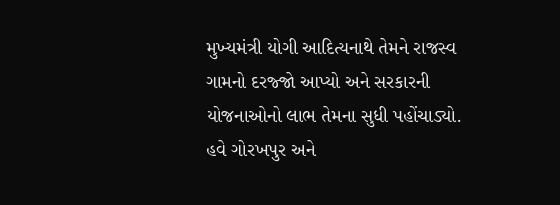મુખ્યમંત્રી યોગી આદિત્યનાથે તેમને રાજસ્વ ગામનો દરજ્જો આપ્યો અને સરકારની યોજનાઓનો લાભ તેમના સુધી પહોંચાડ્યો. હવે ગોરખપુર અને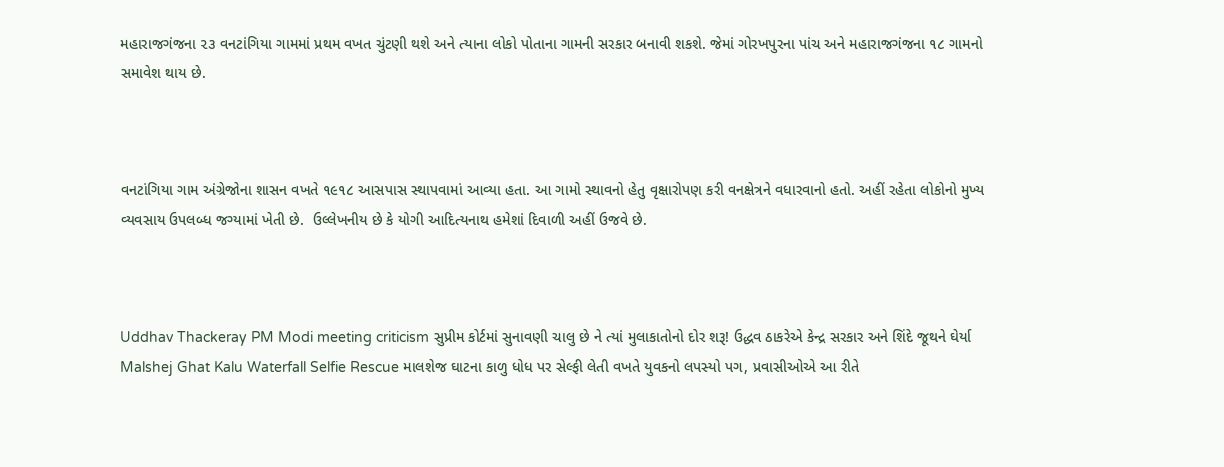મહારાજગંજના ૨૩ વનટાંગિયા ગામમાં પ્રથમ વખત ચુંટણી થશે અને ત્યાના લોકો પોતાના ગામની સરકાર બનાવી શકશે. જેમાં ગોરખપુરના પાંચ અને મહારાજગંજના ૧૮ ગામનો સમાવેશ થાય છે.



વનટાંગિયા ગામ અંગ્રેજોના શાસન વખતે ૧૯૧૮ આસપાસ સ્થાપવામાં આવ્યા હતા. આ ગામો સ્થાવનો હેતુ વૃક્ષારોપણ કરી વનક્ષેત્રને વધારવાનો હતો. અહીં રહેતા લોકોનો મુખ્ય વ્યવસાય ઉપલબ્ધ જગ્યામાં ખેતી છે.  ઉલ્લેખનીય છે કે યોગી આદિત્યનાથ હમેશાં દિવાળી અહીં ઉજવે છે.



Uddhav Thackeray PM Modi meeting criticism સુપ્રીમ કોર્ટમાં સુનાવણી ચાલુ છે ને ત્યાં મુલાકાતોનો દોર શરૂ! ઉદ્ધવ ઠાકરેએ કેન્દ્ર સરકાર અને શિંદે જૂથને ઘેર્યા
Malshej Ghat Kalu Waterfall Selfie Rescue માલશેજ ઘાટના કાળુ ધોધ પર સેલ્ફી લેતી વખતે યુવકનો લપસ્યો પગ, પ્રવાસીઓએ આ રીતે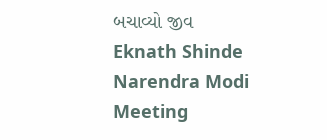બચાવ્યો જીવ
Eknath Shinde Narendra Modi Meeting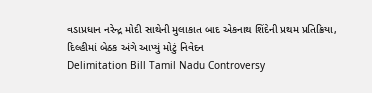વડાપ્રધાન નરેન્દ્ર મોદી સાથેની મુલાકાત બાદ એકનાથ શિંદેની પ્રથમ પ્રતિક્રિયા, દિલ્હીમાં બેઠક અંગે આપ્યું મોટું નિવેદન
Delimitation Bill Tamil Nadu Controversy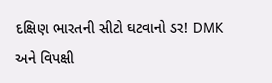દક્ષિણ ભારતની સીટો ઘટવાનો ડર! DMK અને વિપક્ષી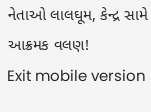નેતાઓ લાલઘૂમ, કેન્દ્ર સામે આક્રમક વલણ!
Exit mobile version